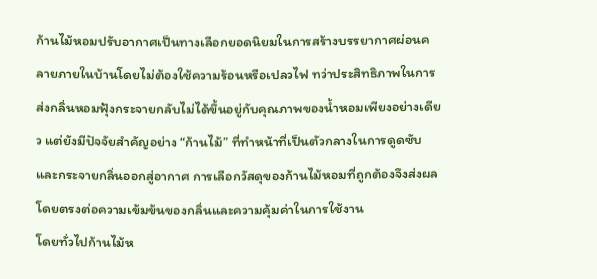ก้านไม้หอมปรับอากาศเป็นทางเลือกยอดนิยมในการสร้างบรรยากาศผ่อนคลายภายในบ้านโดยไม่ต้องใช้ความร้อนหรือเปลวไฟ ทว่าประสิทธิภาพในการส่งกลิ่นหอมฟุ้งกระจายกลับไม่ได้ขึ้นอยู่กับคุณภาพของน้ำหอมเพียงอย่างเดียว แต่ยังมีปัจจัยสำคัญอย่าง “ก้านไม้” ที่ทำหน้าที่เป็นตัวกลางในการดูดซับและกระจายกลิ่นออกสู่อากาศ การเลือกวัสดุของก้านไม้หอมที่ถูกต้องจึงส่งผลโดยตรงต่อความเข้มข้นของกลิ่นและความคุ้มค่าในการใช้งาน
โดยทั่วไปก้านไม้ห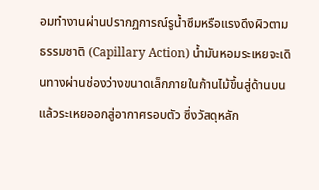อมทำงานผ่านปรากฏการณ์รูน้ำซึมหรือแรงดึงผิวตามธรรมชาติ (Capillary Action) น้ำมันหอมระเหยจะเดินทางผ่านช่องว่างขนาดเล็กภายในก้านไม้ขึ้นสู่ด้านบนแล้วระเหยออกสู่อากาศรอบตัว ซึ่งวัสดุหลัก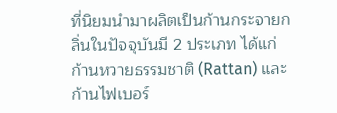ที่นิยมนำมาผลิตเป็นก้านกระจายกลิ่นในปัจจุบันมี 2 ประเภท ได้แก่ ก้านหวายธรรมชาติ (Rattan) และก้านไฟเบอร์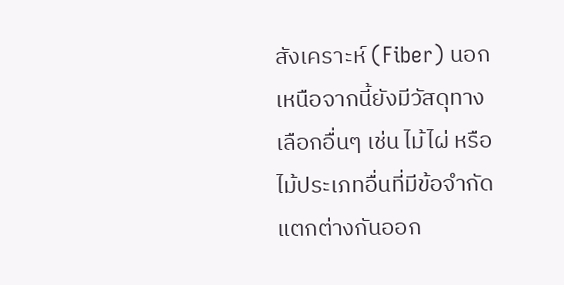สังเคราะห์ (Fiber) นอกเหนือจากนี้ยังมีวัสดุทางเลือกอื่นๆ เช่น ไม้ไผ่ หรือไม้ประเภทอื่นที่มีข้อจำกัดแตกต่างกันออก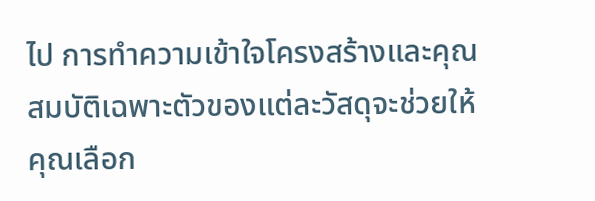ไป การทำความเข้าใจโครงสร้างและคุณสมบัติเฉพาะตัวของแต่ละวัสดุจะช่วยให้คุณเลือก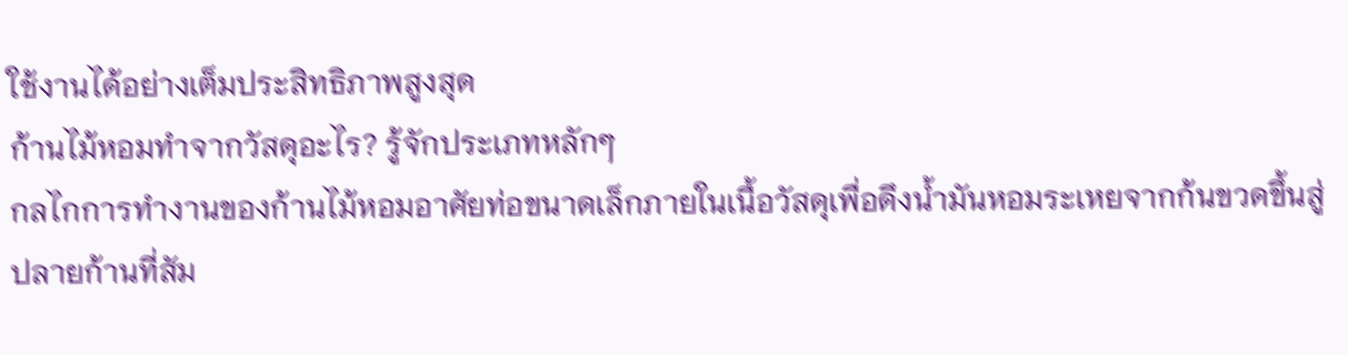ใช้งานได้อย่างเต็มประสิทธิภาพสูงสุด
ก้านไม้หอมทำจากวัสดุอะไร? รู้จักประเภทหลักๆ
กลไกการทำงานของก้านไม้หอมอาศัยท่อขนาดเล็กภายในเนื้อวัสดุเพื่อดึงน้ำมันหอมระเหยจากก้นขวดขึ้นสู่ปลายก้านที่สัม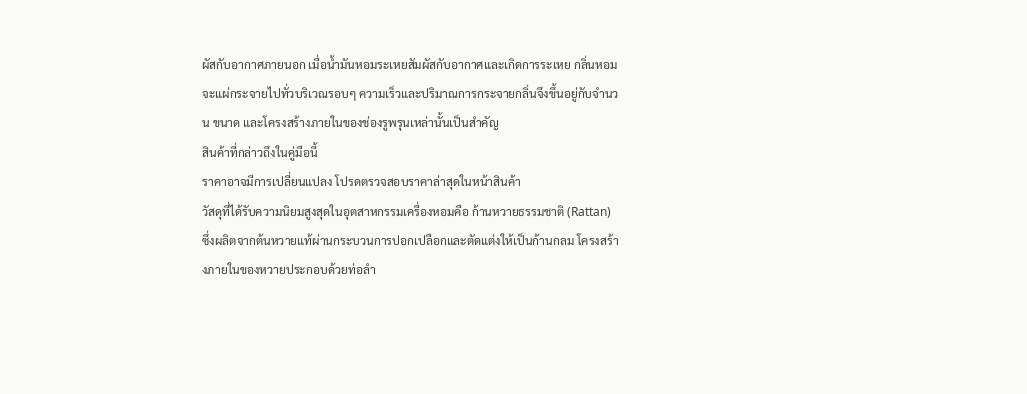ผัสกับอากาศภายนอก เมื่อน้ำมันหอมระเหยสัมผัสกับอากาศและเกิดการระเหย กลิ่นหอมจะแผ่กระจายไปทั่วบริเวณรอบๆ ความเร็วและปริมาณการกระจายกลิ่นจึงขึ้นอยู่กับจำนวน ขนาด และโครงสร้างภายในของช่องรูพรุนเหล่านั้นเป็นสำคัญ
สินค้าที่กล่าวถึงในคู่มือนี้
ราคาอาจมีการเปลี่ยนแปลง โปรดตรวจสอบราคาล่าสุดในหน้าสินค้า
วัสดุที่ได้รับความนิยมสูงสุดในอุตสาหกรรมเครื่องหอมคือ ก้านหวายธรรมชาติ (Rattan) ซึ่งผลิตจากต้นหวายแท้ผ่านกระบวนการปอกเปลือกและตัดแต่งให้เป็นก้านกลม โครงสร้างภายในของหวายประกอบด้วยท่อลำ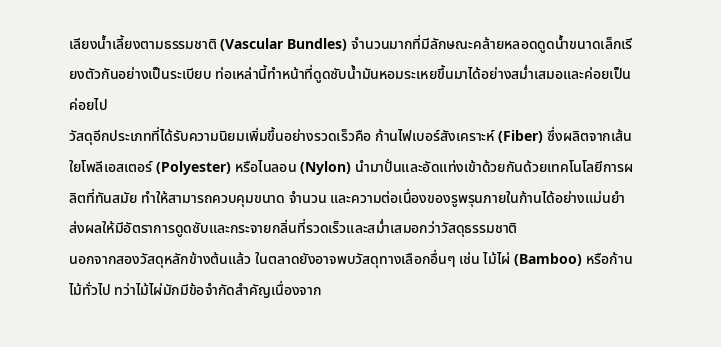เลียงน้ำเลี้ยงตามธรรมชาติ (Vascular Bundles) จำนวนมากที่มีลักษณะคล้ายหลอดดูดน้ำขนาดเล็กเรียงตัวกันอย่างเป็นระเบียบ ท่อเหล่านี้ทำหน้าที่ดูดซับน้ำมันหอมระเหยขึ้นมาได้อย่างสม่ำเสมอและค่อยเป็นค่อยไป
วัสดุอีกประเภทที่ได้รับความนิยมเพิ่มขึ้นอย่างรวดเร็วคือ ก้านไฟเบอร์สังเคราะห์ (Fiber) ซึ่งผลิตจากเส้นใยโพลีเอสเตอร์ (Polyester) หรือไนลอน (Nylon) นำมาปั่นและอัดแท่งเข้าด้วยกันด้วยเทคโนโลยีการผลิตที่ทันสมัย ทำให้สามารถควบคุมขนาด จำนวน และความต่อเนื่องของรูพรุนภายในก้านได้อย่างแม่นยำ ส่งผลให้มีอัตราการดูดซับและกระจายกลิ่นที่รวดเร็วและสม่ำเสมอกว่าวัสดุธรรมชาติ
นอกจากสองวัสดุหลักข้างต้นแล้ว ในตลาดยังอาจพบวัสดุทางเลือกอื่นๆ เช่น ไม้ไผ่ (Bamboo) หรือก้านไม้ทั่วไป ทว่าไม้ไผ่มักมีข้อจำกัดสำคัญเนื่องจาก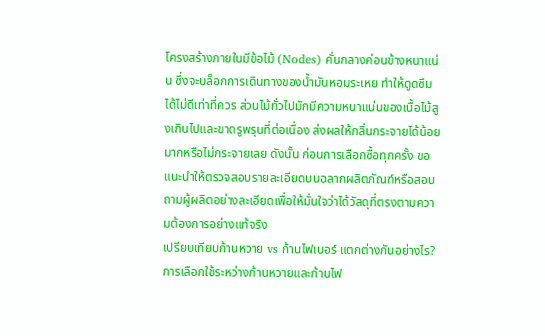โครงสร้างภายในมีข้อไม้ (Nodes) คั่นกลางค่อนข้างหนาแน่น ซึ่งจะบล็อกการเดินทางของน้ำมันหอมระเหย ทำให้ดูดซึมได้ไม่ดีเท่าที่ควร ส่วนไม้ทั่วไปมักมีความหนาแน่นของเนื้อไม้สูงเกินไปและขาดรูพรุนที่ต่อเนื่อง ส่งผลให้กลิ่นกระจายได้น้อยมากหรือไม่กระจายเลย ดังนั้น ก่อนการเลือกซื้อทุกครั้ง ขอแนะนำให้ตรวจสอบรายละเอียดบนฉลากผลิตภัณฑ์หรือสอบถามผู้ผลิตอย่างละเอียดเพื่อให้มั่นใจว่าได้วัสดุที่ตรงตามความต้องการอย่างแท้จริง
เปรียบเทียบก้านหวาย vs ก้านไฟเบอร์ แตกต่างกันอย่างไร?
การเลือกใช้ระหว่างก้านหวายและก้านไฟ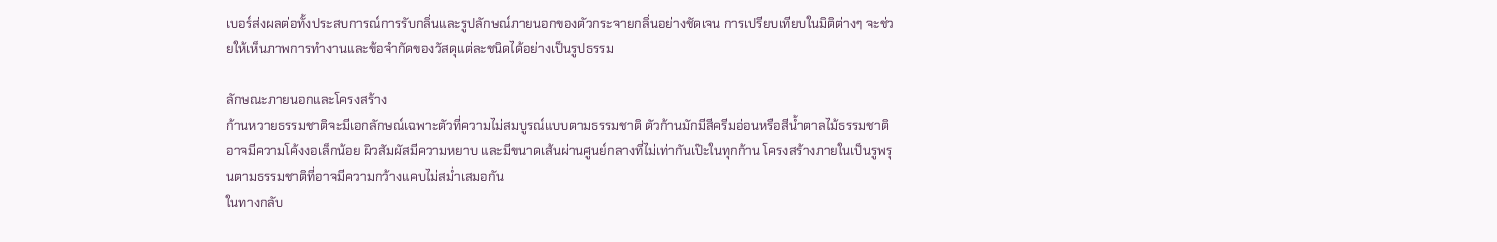เบอร์ส่งผลต่อทั้งประสบการณ์การรับกลิ่นและรูปลักษณ์ภายนอกของตัวกระจายกลิ่นอย่างชัดเจน การเปรียบเทียบในมิติต่างๆ จะช่วยให้เห็นภาพการทำงานและข้อจำกัดของวัสดุแต่ละชนิดได้อย่างเป็นรูปธรรม

ลักษณะภายนอกและโครงสร้าง
ก้านหวายธรรมชาติจะมีเอกลักษณ์เฉพาะตัวที่ความไม่สมบูรณ์แบบตามธรรมชาติ ตัวก้านมักมีสีครีมอ่อนหรือสีน้ำตาลไม้ธรรมชาติ อาจมีความโค้งงอเล็กน้อย ผิวสัมผัสมีความหยาบ และมีขนาดเส้นผ่านศูนย์กลางที่ไม่เท่ากันเป๊ะในทุกก้าน โครงสร้างภายในเป็นรูพรุนตามธรรมชาติที่อาจมีความกว้างแคบไม่สม่ำเสมอกัน
ในทางกลับ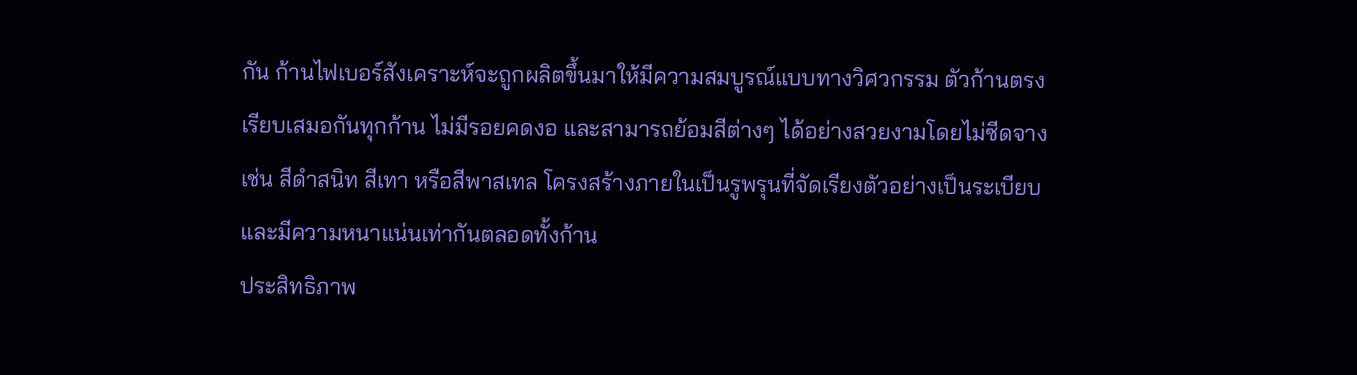กัน ก้านไฟเบอร์สังเคราะห์จะถูกผลิตขึ้นมาให้มีความสมบูรณ์แบบทางวิศวกรรม ตัวก้านตรงเรียบเสมอกันทุกก้าน ไม่มีรอยคดงอ และสามารถย้อมสีต่างๆ ได้อย่างสวยงามโดยไม่ซีดจาง เช่น สีดำสนิท สีเทา หรือสีพาสเทล โครงสร้างภายในเป็นรูพรุนที่จัดเรียงตัวอย่างเป็นระเบียบและมีความหนาแน่นเท่ากันตลอดทั้งก้าน
ประสิทธิภาพ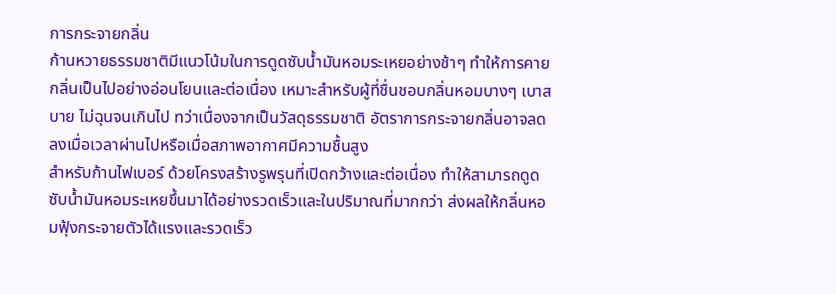การกระจายกลิ่น
ก้านหวายธรรมชาติมีแนวโน้มในการดูดซับน้ำมันหอมระเหยอย่างช้าๆ ทำให้การคายกลิ่นเป็นไปอย่างอ่อนโยนและต่อเนื่อง เหมาะสำหรับผู้ที่ชื่นชอบกลิ่นหอมบางๆ เบาสบาย ไม่ฉุนจนเกินไป ทว่าเนื่องจากเป็นวัสดุธรรมชาติ อัตราการกระจายกลิ่นอาจลดลงเมื่อเวลาผ่านไปหรือเมื่อสภาพอากาศมีความชื้นสูง
สำหรับก้านไฟเบอร์ ด้วยโครงสร้างรูพรุนที่เปิดกว้างและต่อเนื่อง ทำให้สามารถดูดซับน้ำมันหอมระเหยขึ้นมาได้อย่างรวดเร็วและในปริมาณที่มากกว่า ส่งผลให้กลิ่นหอมฟุ้งกระจายตัวได้แรงและรวดเร็ว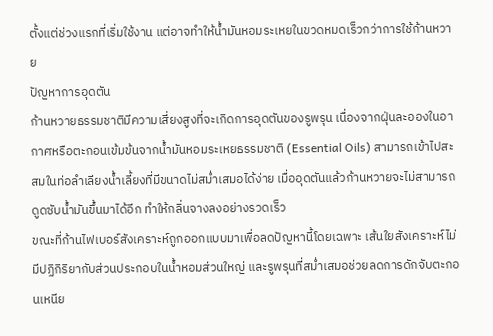ตั้งแต่ช่วงแรกที่เริ่มใช้งาน แต่อาจทำให้น้ำมันหอมระเหยในขวดหมดเร็วกว่าการใช้ก้านหวาย
ปัญหาการอุดตัน
ก้านหวายธรรมชาติมีความเสี่ยงสูงที่จะเกิดการอุดตันของรูพรุน เนื่องจากฝุ่นละอองในอากาศหรือตะกอนเข้มข้นจากน้ำมันหอมระเหยธรรมชาติ (Essential Oils) สามารถเข้าไปสะสมในท่อลำเลียงน้ำเลี้ยงที่มีขนาดไม่สม่ำเสมอได้ง่าย เมื่ออุดตันแล้วก้านหวายจะไม่สามารถดูดซับน้ำมันขึ้นมาได้อีก ทำให้กลิ่นจางลงอย่างรวดเร็ว
ขณะที่ก้านไฟเบอร์สังเคราะห์ถูกออกแบบมาเพื่อลดปัญหานี้โดยเฉพาะ เส้นใยสังเคราะห์ไม่มีปฏิกิริยากับส่วนประกอบในน้ำหอมส่วนใหญ่ และรูพรุนที่สม่ำเสมอช่วยลดการดักจับตะกอนเหนีย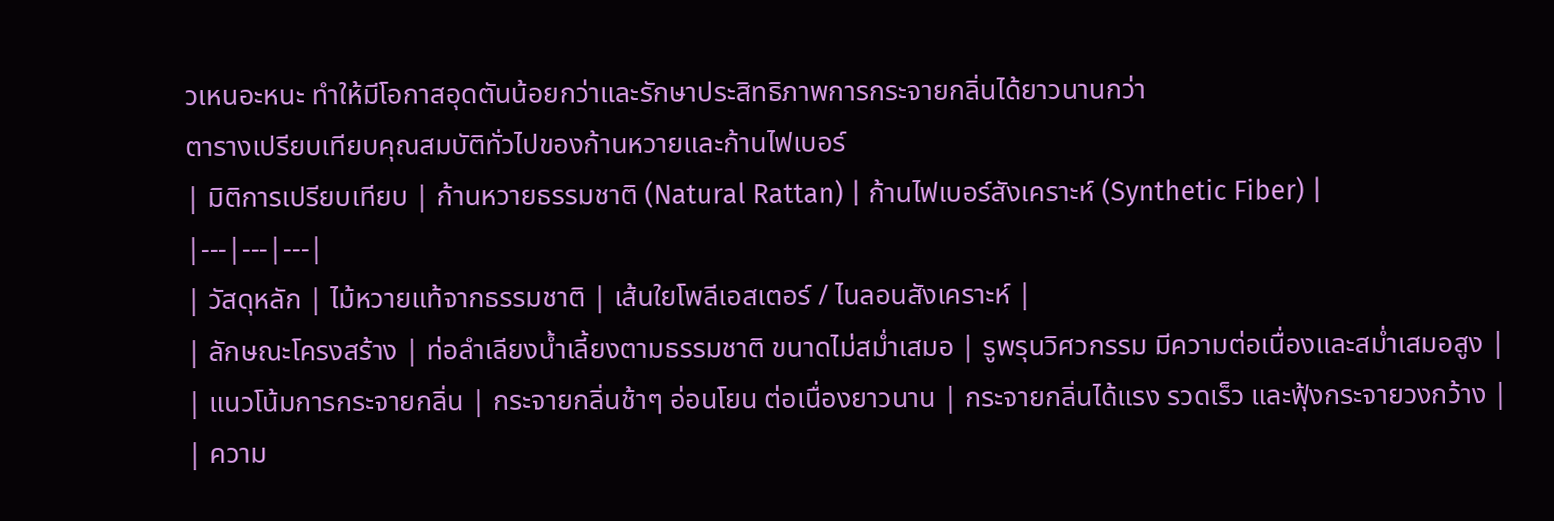วเหนอะหนะ ทำให้มีโอกาสอุดตันน้อยกว่าและรักษาประสิทธิภาพการกระจายกลิ่นได้ยาวนานกว่า
ตารางเปรียบเทียบคุณสมบัติทั่วไปของก้านหวายและก้านไฟเบอร์
| มิติการเปรียบเทียบ | ก้านหวายธรรมชาติ (Natural Rattan) | ก้านไฟเบอร์สังเคราะห์ (Synthetic Fiber) |
|---|---|---|
| วัสดุหลัก | ไม้หวายแท้จากธรรมชาติ | เส้นใยโพลีเอสเตอร์ / ไนลอนสังเคราะห์ |
| ลักษณะโครงสร้าง | ท่อลำเลียงน้ำเลี้ยงตามธรรมชาติ ขนาดไม่สม่ำเสมอ | รูพรุนวิศวกรรม มีความต่อเนื่องและสม่ำเสมอสูง |
| แนวโน้มการกระจายกลิ่น | กระจายกลิ่นช้าๆ อ่อนโยน ต่อเนื่องยาวนาน | กระจายกลิ่นได้แรง รวดเร็ว และฟุ้งกระจายวงกว้าง |
| ความ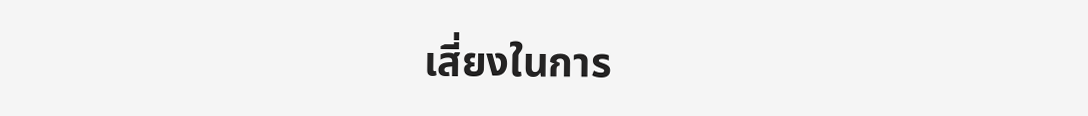เสี่ยงในการ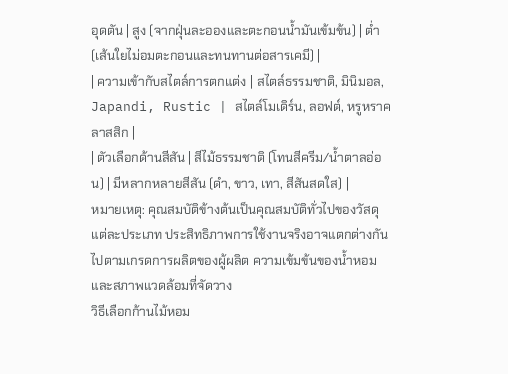อุดตัน | สูง (จากฝุ่นละอองและตะกอนน้ำมันเข้มข้น) | ต่ำ (เส้นใยไม่อมตะกอนและทนทานต่อสารเคมี) |
| ความเข้ากับสไตล์การตกแต่ง | สไตล์ธรรมชาติ, มินิมอล, Japandi, Rustic | สไตล์โมเดิร์น, ลอฟต์, หรูหราคลาสสิก |
| ตัวเลือกด้านสีสัน | สีไม้ธรรมชาติ (โทนสีครีม/น้ำตาลอ่อน) | มีหลากหลายสีสัน (ดำ, ขาว, เทา, สีสันสดใส) |
หมายเหตุ: คุณสมบัติข้างต้นเป็นคุณสมบัติทั่วไปของวัสดุแต่ละประเภท ประสิทธิภาพการใช้งานจริงอาจแตกต่างกันไปตามเกรดการผลิตของผู้ผลิต ความเข้มข้นของน้ำหอม และสภาพแวดล้อมที่จัดวาง
วิธีเลือกก้านไม้หอม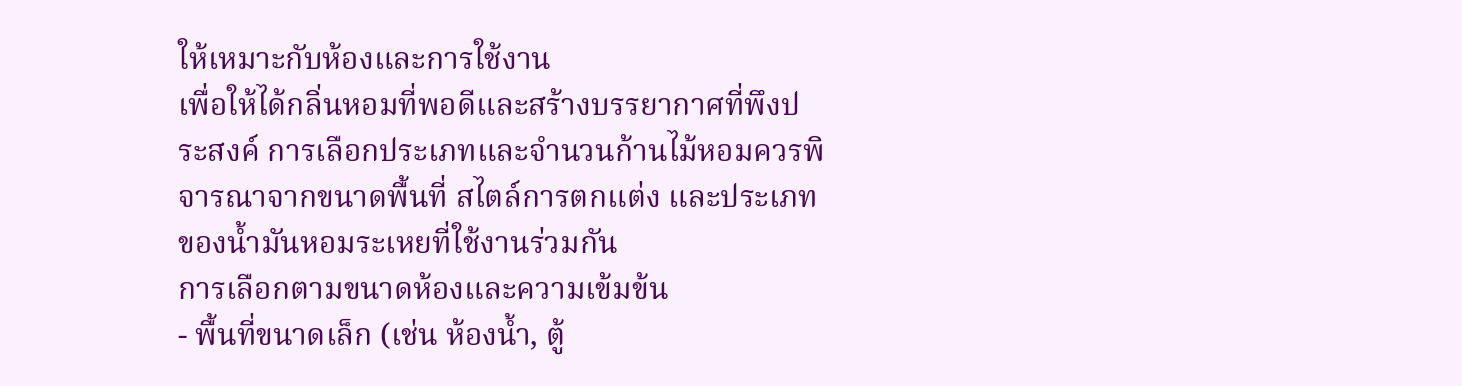ให้เหมาะกับห้องและการใช้งาน
เพื่อให้ได้กลิ่นหอมที่พอดีและสร้างบรรยากาศที่พึงประสงค์ การเลือกประเภทและจำนวนก้านไม้หอมควรพิจารณาจากขนาดพื้นที่ สไตล์การตกแต่ง และประเภทของน้ำมันหอมระเหยที่ใช้งานร่วมกัน
การเลือกตามขนาดห้องและความเข้มข้น
- พื้นที่ขนาดเล็ก (เช่น ห้องน้ำ, ตู้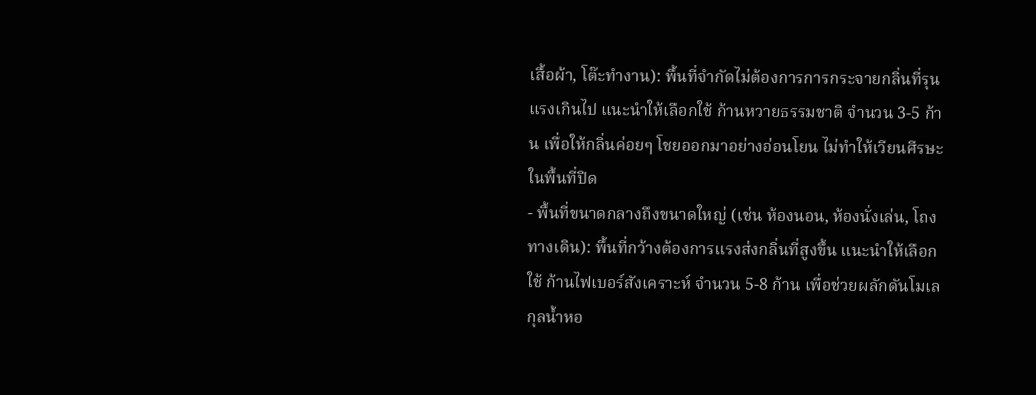เสื้อผ้า, โต๊ะทำงาน): พื้นที่จำกัดไม่ต้องการการกระจายกลิ่นที่รุนแรงเกินไป แนะนำให้เลือกใช้ ก้านหวายธรรมชาติ จำนวน 3-5 ก้าน เพื่อให้กลิ่นค่อยๆ โชยออกมาอย่างอ่อนโยน ไม่ทำให้เวียนศีรษะในพื้นที่ปิด
- พื้นที่ขนาดกลางถึงขนาดใหญ่ (เช่น ห้องนอน, ห้องนั่งเล่น, โถงทางเดิน): พื้นที่กว้างต้องการแรงส่งกลิ่นที่สูงขึ้น แนะนำให้เลือกใช้ ก้านไฟเบอร์สังเคราะห์ จำนวน 5-8 ก้าน เพื่อช่วยผลักดันโมเลกุลน้ำหอ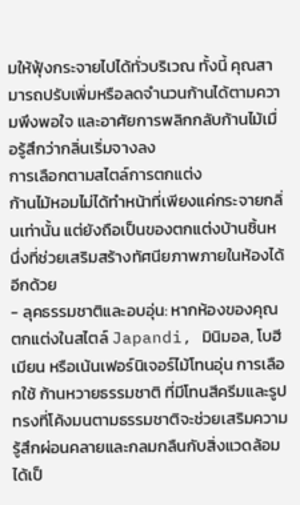มให้ฟุ้งกระจายไปได้ทั่วบริเวณ ทั้งนี้ คุณสามารถปรับเพิ่มหรือลดจำนวนก้านได้ตามความพึงพอใจ และอาศัยการพลิกกลับก้านไม้เมื่อรู้สึกว่ากลิ่นเริ่มจางลง
การเลือกตามสไตล์การตกแต่ง
ก้านไม้หอมไม่ได้ทำหน้าที่เพียงแค่กระจายกลิ่นเท่านั้น แต่ยังถือเป็นของตกแต่งบ้านชิ้นหนึ่งที่ช่วยเสริมสร้างทัศนียภาพภายในห้องได้อีกด้วย
- ลุคธรรมชาติและอบอุ่น: หากห้องของคุณตกแต่งในสไตล์ Japandi, มินิมอล, โบฮีเมียน หรือเน้นเฟอร์นิเจอร์ไม้โทนอุ่น การเลือกใช้ ก้านหวายธรรมชาติ ที่มีโทนสีครีมและรูปทรงที่โค้งมนตามธรรมชาติจะช่วยเสริมความรู้สึกผ่อนคลายและกลมกลืนกับสิ่งแวดล้อมได้เป็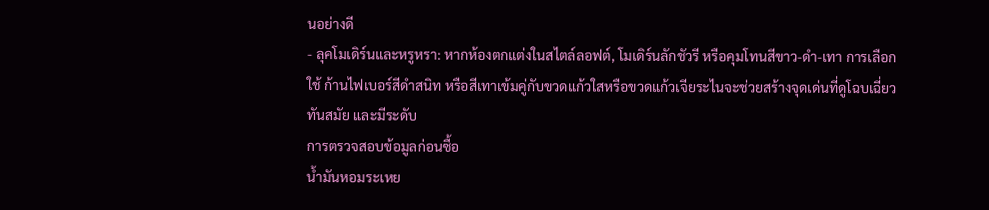นอย่างดี
- ลุคโมเดิร์นและหรูหรา: หากห้องตกแต่งในสไตล์ลอฟต์, โมเดิร์นลักชัวรี หรือคุมโทนสีขาว-ดำ-เทา การเลือกใช้ ก้านไฟเบอร์สีดำสนิท หรือสีเทาเข้มคู่กับขวดแก้วใสหรือขวดแก้วเจียระไนจะช่วยสร้างจุดเด่นที่ดูโฉบเฉี่ยว ทันสมัย และมีระดับ
การตรวจสอบข้อมูลก่อนซื้อ
น้ำมันหอมระเหย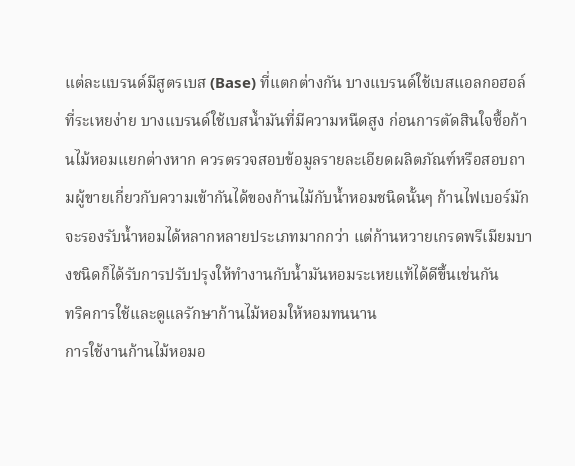แต่ละแบรนด์มีสูตรเบส (Base) ที่แตกต่างกัน บางแบรนด์ใช้เบสแอลกอฮอล์ที่ระเหยง่าย บางแบรนด์ใช้เบสน้ำมันที่มีความหนืดสูง ก่อนการตัดสินใจซื้อก้านไม้หอมแยกต่างหาก ควรตรวจสอบข้อมูลรายละเอียดผลิตภัณฑ์หรือสอบถามผู้ขายเกี่ยวกับความเข้ากันได้ของก้านไม้กับน้ำหอมชนิดนั้นๆ ก้านไฟเบอร์มักจะรองรับน้ำหอมได้หลากหลายประเภทมากกว่า แต่ก้านหวายเกรดพรีเมียมบางชนิดก็ได้รับการปรับปรุงให้ทำงานกับน้ำมันหอมระเหยแท้ได้ดีขึ้นเช่นกัน
ทริคการใช้และดูแลรักษาก้านไม้หอมให้หอมทนนาน
การใช้งานก้านไม้หอมอ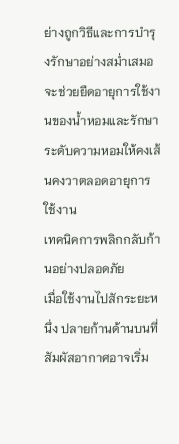ย่างถูกวิธีและการบำรุงรักษาอย่างสม่ำเสมอ จะช่วยยืดอายุการใช้งานของน้ำหอมและรักษาระดับความหอมให้คงเส้นคงวาตลอดอายุการใช้งาน
เทคนิคการพลิกกลับก้านอย่างปลอดภัย
เมื่อใช้งานไปสักระยะหนึ่ง ปลายก้านด้านบนที่สัมผัสอากาศอาจเริ่ม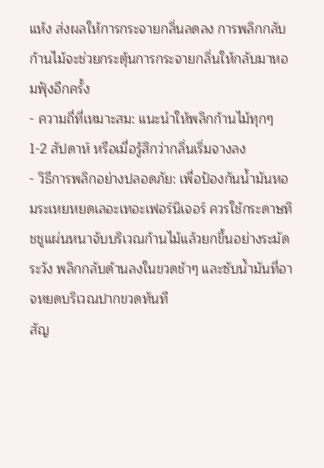แห้ง ส่งผลให้การกระจายกลิ่นลดลง การพลิกกลับก้านไม้จะช่วยกระตุ้นการกระจายกลิ่นให้กลับมาหอมฟุ้งอีกครั้ง
- ความถี่ที่เหมาะสม: แนะนำให้พลิกก้านไม้ทุกๆ 1-2 สัปดาห์ หรือเมื่อรู้สึกว่ากลิ่นเริ่มจางลง
- วิธีการพลิกอย่างปลอดภัย: เพื่อป้องกันน้ำมันหอมระเหยหยดเลอะเทอะเฟอร์นิเจอร์ ควรใช้กระดาษทิชชูแผ่นหนาจับบริเวณก้านไม้แล้วยกขึ้นอย่างระมัดระวัง พลิกกลับด้านลงในขวดช้าๆ และซับน้ำมันที่อาจหยดบริเวณปากขวดทันที
สัญ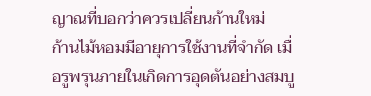ญาณที่บอกว่าควรเปลี่ยนก้านใหม่
ก้านไม้หอมมีอายุการใช้งานที่จำกัด เมื่อรูพรุนภายในเกิดการอุดตันอย่างสมบู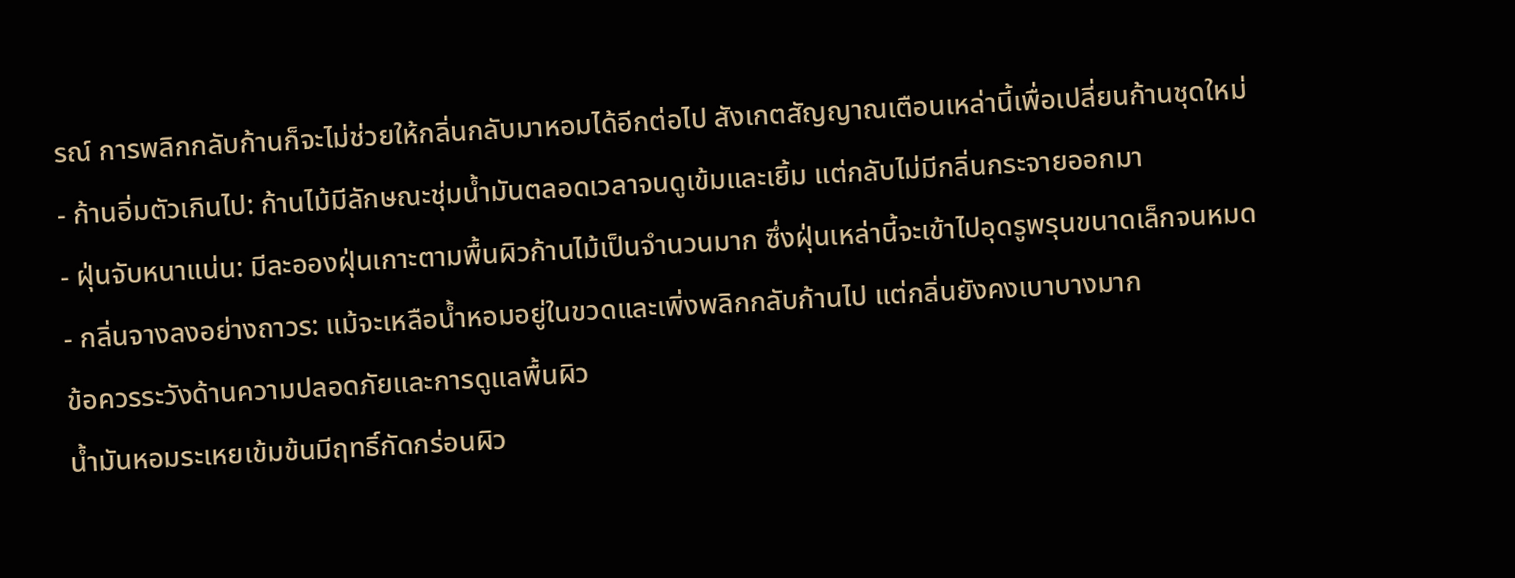รณ์ การพลิกกลับก้านก็จะไม่ช่วยให้กลิ่นกลับมาหอมได้อีกต่อไป สังเกตสัญญาณเตือนเหล่านี้เพื่อเปลี่ยนก้านชุดใหม่
- ก้านอิ่มตัวเกินไป: ก้านไม้มีลักษณะชุ่มน้ำมันตลอดเวลาจนดูเข้มและเยิ้ม แต่กลับไม่มีกลิ่นกระจายออกมา
- ฝุ่นจับหนาแน่น: มีละอองฝุ่นเกาะตามพื้นผิวก้านไม้เป็นจำนวนมาก ซึ่งฝุ่นเหล่านี้จะเข้าไปอุดรูพรุนขนาดเล็กจนหมด
- กลิ่นจางลงอย่างถาวร: แม้จะเหลือน้ำหอมอยู่ในขวดและเพิ่งพลิกกลับก้านไป แต่กลิ่นยังคงเบาบางมาก
ข้อควรระวังด้านความปลอดภัยและการดูแลพื้นผิว
น้ำมันหอมระเหยเข้มข้นมีฤทธิ์กัดกร่อนผิว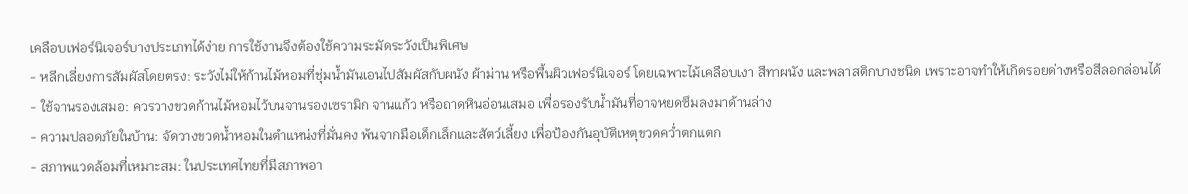เคลือบเฟอร์นิเจอร์บางประเภทได้ง่าย การใช้งานจึงต้องใช้ความระมัดระวังเป็นพิเศษ
- หลีกเลี่ยงการสัมผัสโดยตรง: ระวังไม่ให้ก้านไม้หอมที่ชุ่มน้ำมันเอนไปสัมผัสกับผนัง ผ้าม่าน หรือพื้นผิวเฟอร์นิเจอร์ โดยเฉพาะไม้เคลือบเงา สีทาผนัง และพลาสติกบางชนิด เพราะอาจทำให้เกิดรอยด่างหรือสีลอกล่อนได้
- ใช้จานรองเสมอ: ควรวางขวดก้านไม้หอมไว้บนจานรองเซรามิก จานแก้ว หรือถาดหินอ่อนเสมอ เพื่อรองรับน้ำมันที่อาจหยดซึมลงมาด้านล่าง
- ความปลอดภัยในบ้าน: จัดวางขวดน้ำหอมในตำแหน่งที่มั่นคง พ้นจากมือเด็กเล็กและสัตว์เลี้ยง เพื่อป้องกันอุบัติเหตุขวดคว่ำตกแตก
- สภาพแวดล้อมที่เหมาะสม: ในประเทศไทยที่มีสภาพอา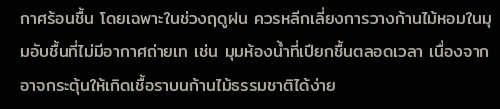กาศร้อนชื้น โดยเฉพาะในช่วงฤดูฝน ควรหลีกเลี่ยงการวางก้านไม้หอมในมุมอับชื้นที่ไม่มีอากาศถ่ายเท เช่น มุมห้องน้ำที่เปียกชื้นตลอดเวลา เนื่องจากอาจกระตุ้นให้เกิดเชื้อราบนก้านไม้ธรรมชาติได้ง่าย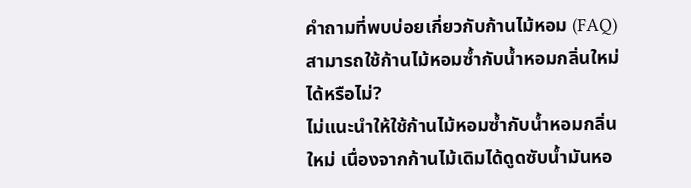คำถามที่พบบ่อยเกี่ยวกับก้านไม้หอม (FAQ)
สามารถใช้ก้านไม้หอมซ้ำกับน้ำหอมกลิ่นใหม่ได้หรือไม่?
ไม่แนะนำให้ใช้ก้านไม้หอมซ้ำกับน้ำหอมกลิ่นใหม่ เนื่องจากก้านไม้เดิมได้ดูดซับน้ำมันหอ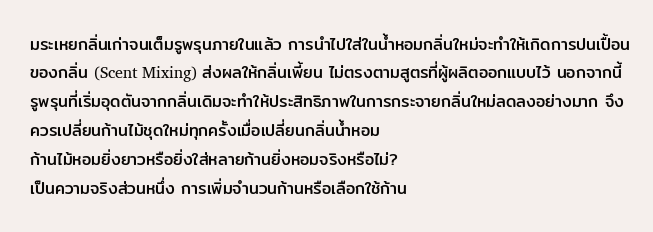มระเหยกลิ่นเก่าจนเต็มรูพรุนภายในแล้ว การนำไปใส่ในน้ำหอมกลิ่นใหม่จะทำให้เกิดการปนเปื้อนของกลิ่น (Scent Mixing) ส่งผลให้กลิ่นเพี้ยน ไม่ตรงตามสูตรที่ผู้ผลิตออกแบบไว้ นอกจากนี้ รูพรุนที่เริ่มอุดตันจากกลิ่นเดิมจะทำให้ประสิทธิภาพในการกระจายกลิ่นใหม่ลดลงอย่างมาก จึงควรเปลี่ยนก้านไม้ชุดใหม่ทุกครั้งเมื่อเปลี่ยนกลิ่นน้ำหอม
ก้านไม้หอมยิ่งยาวหรือยิ่งใส่หลายก้านยิ่งหอมจริงหรือไม่?
เป็นความจริงส่วนหนึ่ง การเพิ่มจำนวนก้านหรือเลือกใช้ก้าน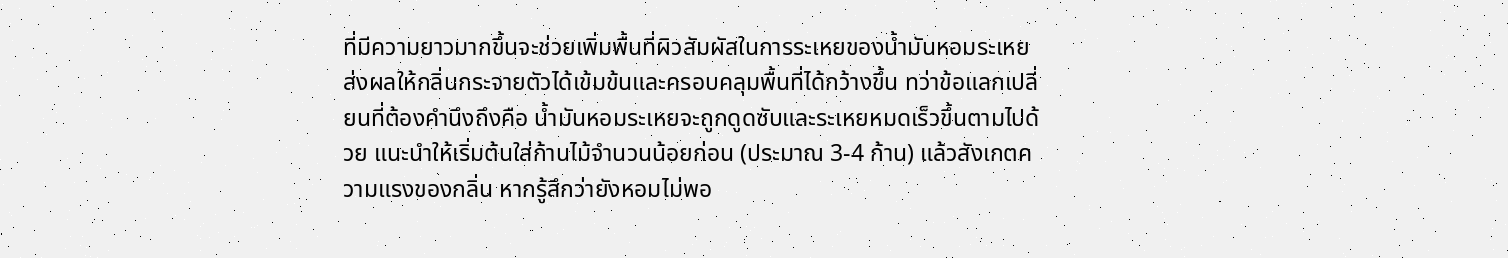ที่มีความยาวมากขึ้นจะช่วยเพิ่มพื้นที่ผิวสัมผัสในการระเหยของน้ำมันหอมระเหย ส่งผลให้กลิ่นกระจายตัวได้เข้มข้นและครอบคลุมพื้นที่ได้กว้างขึ้น ทว่าข้อแลกเปลี่ยนที่ต้องคำนึงถึงคือ น้ำมันหอมระเหยจะถูกดูดซับและระเหยหมดเร็วขึ้นตามไปด้วย แนะนำให้เริ่มต้นใส่ก้านไม้จำนวนน้อยก่อน (ประมาณ 3-4 ก้าน) แล้วสังเกตความแรงของกลิ่น หากรู้สึกว่ายังหอมไม่พอ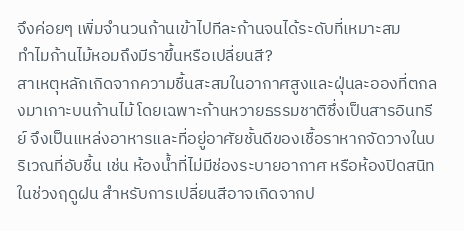จึงค่อยๆ เพิ่มจำนวนก้านเข้าไปทีละก้านจนได้ระดับที่เหมาะสม
ทำไมก้านไม้หอมถึงมีราขึ้นหรือเปลี่ยนสี?
สาเหตุหลักเกิดจากความชื้นสะสมในอากาศสูงและฝุ่นละอองที่ตกลงมาเกาะบนก้านไม้ โดยเฉพาะก้านหวายธรรมชาติซึ่งเป็นสารอินทรีย์ จึงเป็นแหล่งอาหารและที่อยู่อาศัยชั้นดีของเชื้อราหากจัดวางในบริเวณที่อับชื้น เช่น ห้องน้ำที่ไม่มีช่องระบายอากาศ หรือห้องปิดสนิทในช่วงฤดูฝน สำหรับการเปลี่ยนสีอาจเกิดจากป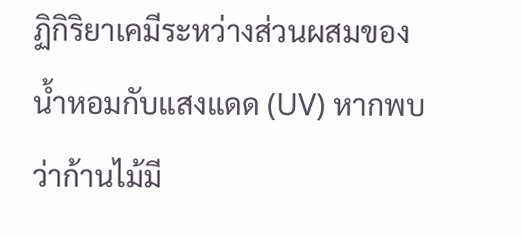ฏิกิริยาเคมีระหว่างส่วนผสมของน้ำหอมกับแสงแดด (UV) หากพบว่าก้านไม้มี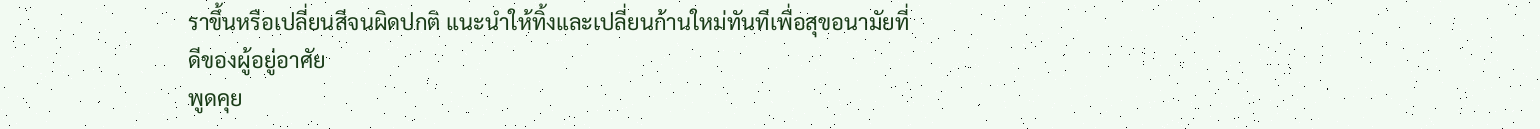ราขึ้นหรือเปลี่ยนสีจนผิดปกติ แนะนำให้ทิ้งและเปลี่ยนก้านใหม่ทันทีเพื่อสุขอนามัยที่ดีของผู้อยู่อาศัย
พูดคุย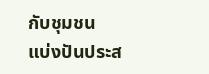กับชุมชน
แบ่งปันประส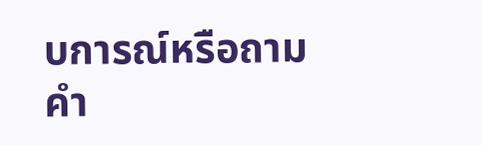บการณ์หรือถามคำ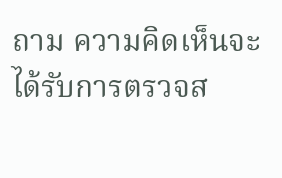ถาม ความคิดเห็นจะได้รับการตรวจส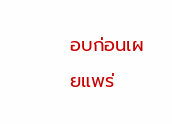อบก่อนเผยแพร่